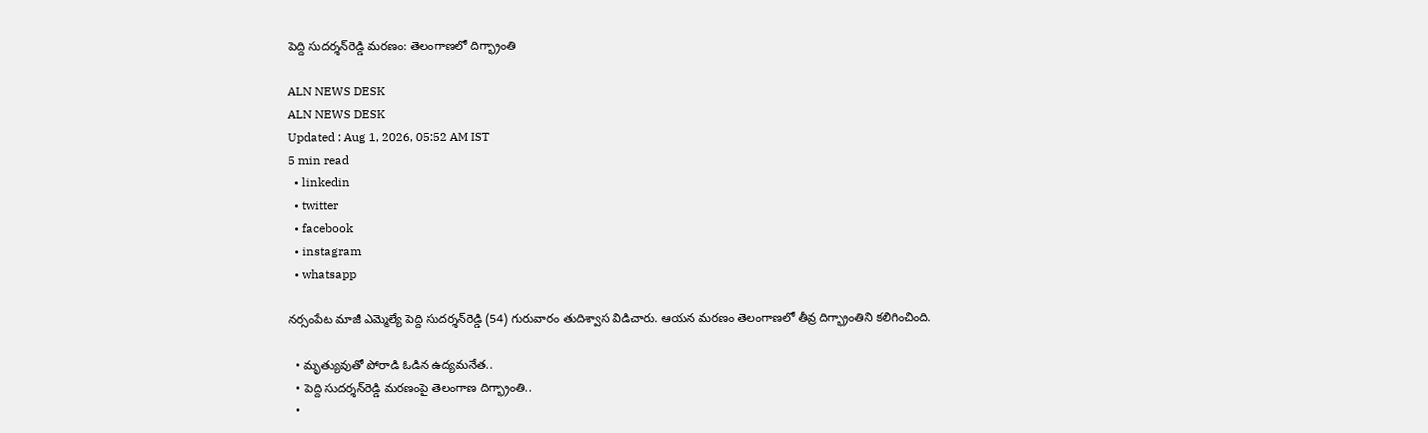పెద్ది సుదర్శన్‌రెడ్డి మరణం: తెలంగాణలో దిగ్భ్రాంతి

ALN NEWS DESK
ALN NEWS DESK
Updated : Aug 1, 2026, 05:52 AM IST
5 min read
  • linkedin
  • twitter
  • facebook
  • instagram
  • whatsapp

నర్సంపేట మాజీ ఎమ్మెల్యే పెద్ది సుదర్శన్‌రెడ్డి (54) గురువారం తుదిశ్వాస విడిచారు. ఆయన మరణం తెలంగాణలో తీవ్ర దిగ్భ్రాంతిని కలిగించింది.

  • మృత్యువుతో పోరాడి ఓడిన ఉద్యమనేత..
  • పెద్ది సుదర్శన్‌రెడ్డి మరణంపై తెలంగాణ దిగ్భ్రాంతి..
  •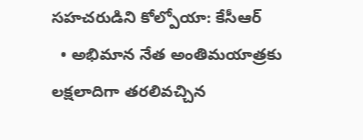సహచరుడిని కోల్పోయా: కేసీఆర్‌
  • అభిమాన నేత అంతిమయాత్రకు లక్షలాదిగా తరలివచ్చిన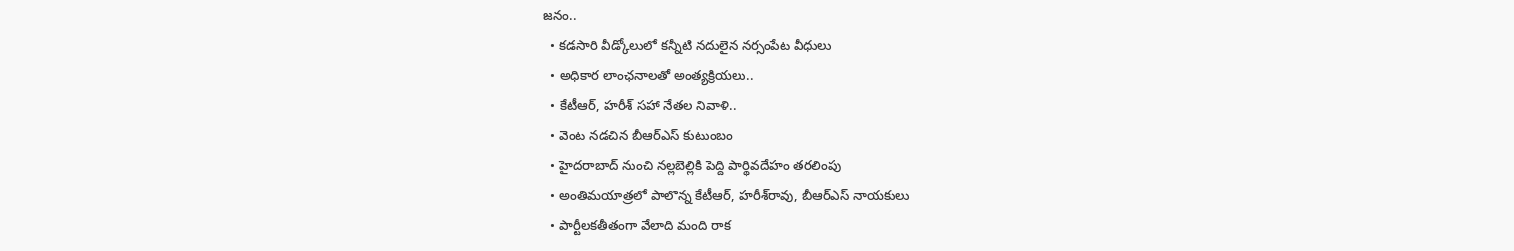జనం..
  • కడసారి వీడ్కోలులో కన్నీటి నదులైన నర్సంపేట వీధులు
  • అధికార లాంఛనాలతో అంత్యక్రియలు..
  • కేటీఆర్‌, హరీశ్‌ సహా నేతల నివాళి..
  • వెంట నడచిన బీఆర్‌ఎస్‌ కుటుంబం
  • హైదరాబాద్‌ నుంచి నల్లబెల్లికి పెద్ది పార్థివదేహం తరలింపు
  • అంతిమయాత్రలో పాలొన్న కేటీఆర్‌, హరీశ్‌రావు, బీఆర్‌ఎస్‌ నాయకులు
  • పార్టీలకతీతంగా వేలాది మంది రాక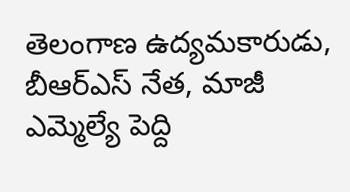తెలంగాణ ఉద్యమకారుడు, బీఆర్‌ఎస్‌ నేత, మాజీ ఎమ్మెల్యే పెద్ది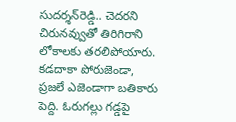సుదర్శన్‌రెడ్డి.. చెదరని చిరునవ్వుతో తిరిగిరాని లోకాలకు తరలిపోయారు. కడదాకా పోరుజెండా, ప్రజలే ఎజెండాగా బతికారు పెద్ది. ఓరుగల్లు గడ్డపై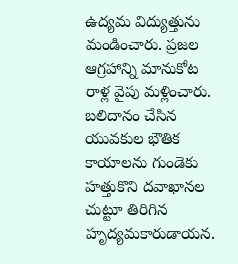ఉద్యమ విద్యుత్తును మండించారు. ప్రజల ఆగ్రహాన్ని మానుకోట రాళ్ల వైపు మళ్లించారు. బలిదానం చేసిన యువకుల భౌతిక కాయాలను గుండెకు హత్తుకొని దవాఖానల చుట్టూ తిరిగిన హృద్యమకారుడాయన.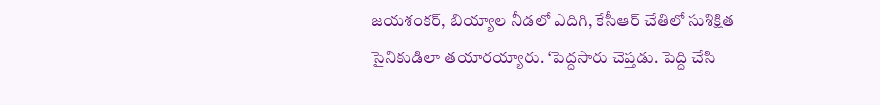జయశంకర్‌, బియ్యాల నీడలో ఎదిగి, కేసీఆర్‌ చేతిలో సుశిక్షిత సైనికుడిలా తయారయ్యారు. ‘పెద్దసారు చెప్తడు. పెద్ది చేసి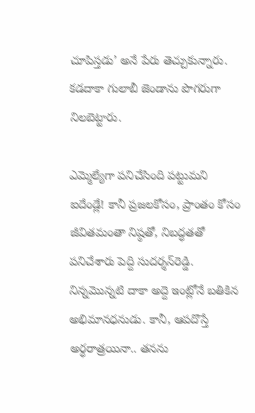చూపిస్తడు’ అనే పేరు తెచ్చుకున్నారు. కడదాకా గులాబీ జెండాను పొగరుగా నిలబెట్టారు.

ఎమ్మెల్యేగా పనిచేసింది పట్టుమని ఐదేండ్లే! కానీ ప్రజలకోసం, ప్రాంతం కోసం జీవితమంతా నిష్ఠతో, నిబద్ధతతో పనిచేశారు పెద్ది సుదర్శన్‌రెడ్డి. నిన్నమొన్నటి దాకా అద్దె ఇంట్లోనే బతికిన అభిమానధనుడు. కానీ, ఆపదొస్తే అర్ధరాత్రయినా.. తనను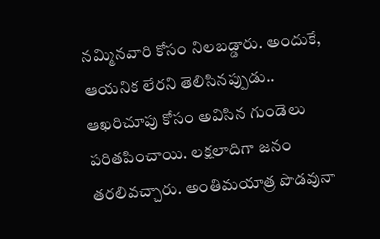నమ్మినవారి కోసం నిలబడ్డారు. అందుకే, ఆయనిక లేరని తెలిసినప్పుడు.. ఆఖరిచూపు కోసం అవిసిన గుండెలు పరితపించాయి. లక్షలాదిగా జనం తరలివచ్చారు. అంతిమయాత్ర పొడవునా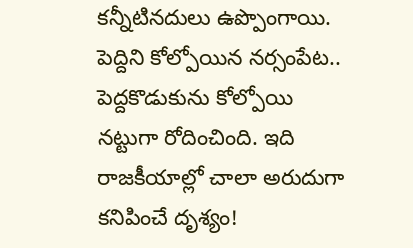కన్నీటినదులు ఉప్పొంగాయి. పెద్దిని కోల్పోయిన నర్సంపేట.. పెద్దకొడుకును కోల్పోయి నట్టుగా రోదించింది. ఇది రాజకీయాల్లో చాలా అరుదుగా కనిపించే దృశ్యం!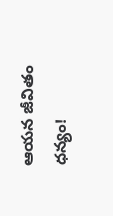ఆయన జీవితం ధన్యం!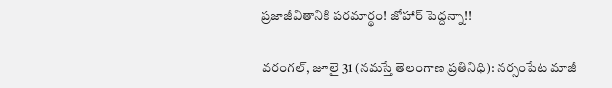ప్రజాజీవితానికి పరమార్థం! జోహార్‌ పెద్దన్నా!!

వరంగల్‌, జూలై 31 (నమస్తే తెలంగాణ ప్రతినిధి): నర్సంపేట మాజీ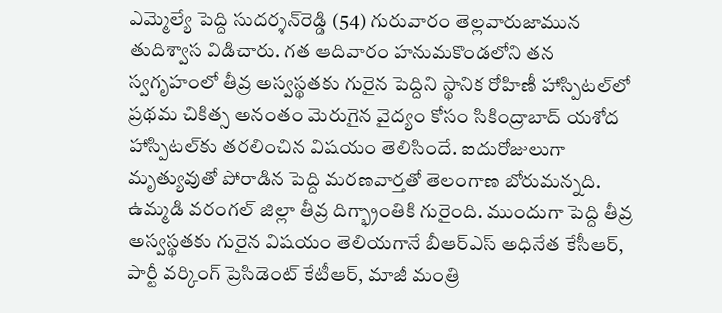ఎమ్మెల్యే పెద్ది సుదర్శన్‌రెడ్డి (54) గురువారం తెల్లవారుజామున తుదిశ్వాస విడిచారు. గత ఆదివారం హనుమకొండలోని తన స్వగృహంలో తీవ్ర అస్వస్థతకు గురైన పెద్దిని స్థానిక రోహిణీ హాస్పిటల్‌లో ప్రథమ చికిత్స అనంతం మెరుగైన వైద్యం కోసం సికింద్రాబాద్‌ యశోద హాస్పిటల్‌కు తరలించిన విషయం తెలిసిందే. ఐదురోజులుగా మృత్యువుతో పోరాడిన పెద్ది మరణవార్తతో తెలంగాణ బోరుమన్నది. ఉమ్మడి వరంగల్‌ జిల్లా తీవ్ర దిగ్భ్రాంతికి గురైంది. ముందుగా పెద్ది తీవ్ర అస్వస్థతకు గురైన విషయం తెలియగానే బీఆర్‌ఎస్‌ అధినేత కేసీఆర్‌, పార్టీ వర్కింగ్‌ ప్రెసిడెంట్‌ కేటీఆర్‌, మాజీ మంత్రి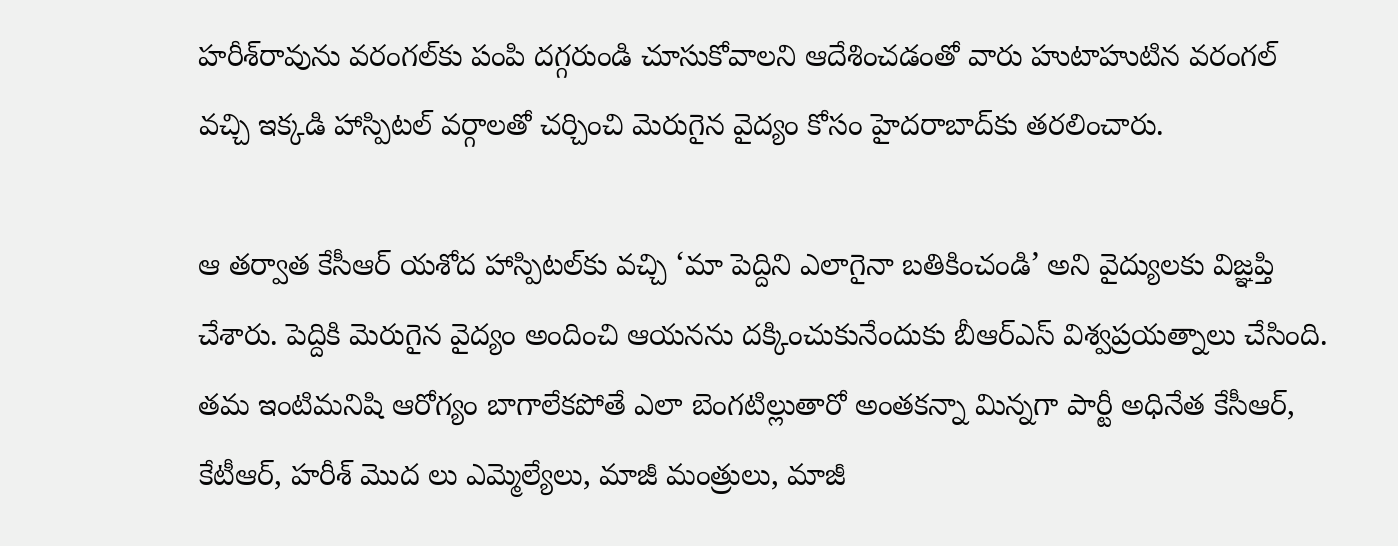హరీశ్‌రావును వరంగల్‌కు పంపి దగ్గరుండి చూసుకోవాలని ఆదేశించడంతో వారు హుటాహుటిన వరంగల్‌ వచ్చి ఇక్కడి హాస్పిటల్‌ వర్గాలతో చర్చించి మెరుగైన వైద్యం కోసం హైదరాబాద్‌కు తరలించారు.

ఆ తర్వాత కేసీఆర్‌ యశోద హాస్పిటల్‌కు వచ్చి ‘మా పెద్దిని ఎలాగైనా బతికించండి’ అని వైద్యులకు విజ్ఞప్తి చేశారు. పెద్దికి మెరుగైన వైద్యం అందించి ఆయనను దక్కించుకునేందుకు బీఆర్‌ఎస్‌ విశ్వప్రయత్నాలు చేసింది. తమ ఇంటిమనిషి ఆరోగ్యం బాగాలేకపోతే ఎలా బెంగటిల్లుతారో అంతకన్నా మిన్నగా పార్టీ అధినేత కేసీఆర్‌, కేటీఆర్‌, హరీశ్‌ మొద లు ఎమ్మెల్యేలు, మాజీ మంత్రులు, మాజీ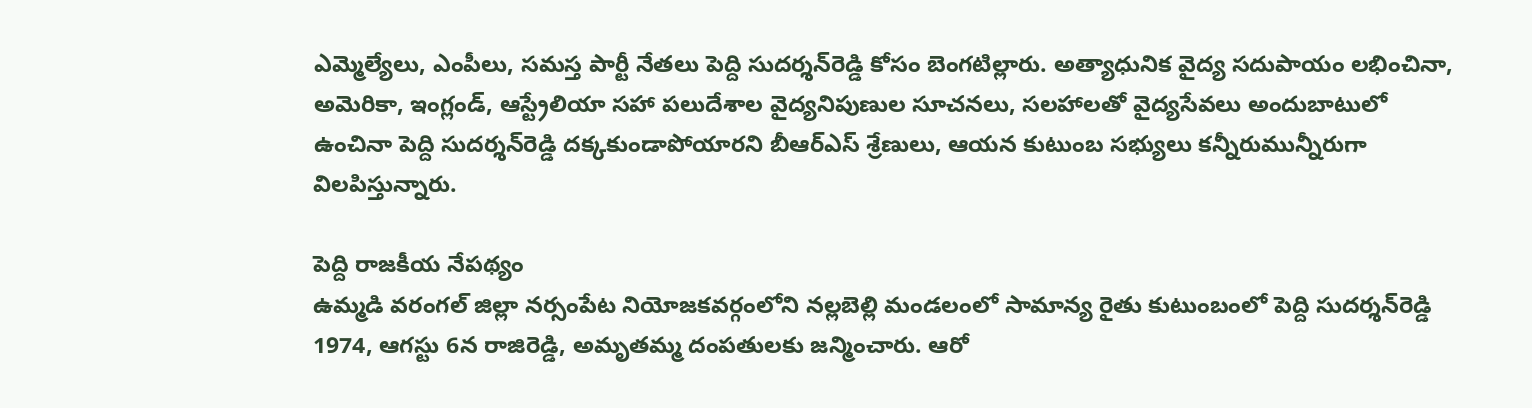ఎమ్మెల్యేలు, ఎంపీలు, సమస్త పార్టీ నేతలు పెద్ది సుదర్శన్‌రెడ్డి కోసం బెంగటిల్లారు. అత్యాధునిక వైద్య సదుపాయం లభించినా, అమెరికా, ఇంగ్లండ్‌, ఆస్ట్రేలియా సహా పలుదేశాల వైద్యనిపుణుల సూచనలు, సలహాలతో వైద్యసేవలు అందుబాటులో ఉంచినా పెద్ది సుదర్శన్‌రెడ్డి దక్కకుండాపోయారని బీఆర్‌ఎస్‌ శ్రేణులు, ఆయన కుటుంబ సభ్యులు కన్నీరుమున్నీరుగా విలపిస్తున్నారు.

పెద్ది రాజకీయ నేపథ్యం
ఉమ్మడి వరంగల్‌ జిల్లా నర్సంపేట నియోజకవర్గంలోని నల్లబెల్లి మండలంలో సామాన్య రైతు కుటుంబంలో పెద్ది సుదర్శన్‌రెడ్డి 1974, ఆగస్టు 6న రాజిరెడ్డి, అమృతమ్మ దంపతులకు జన్మించారు. ఆరో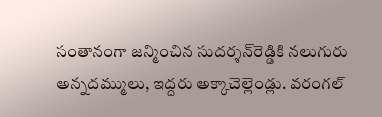సంతానంగా జన్మించిన సుదర్శన్‌రెడ్డికి నలుగురు అన్నదమ్ములు, ఇద్దరు అక్కాచెల్లెండ్లు. వరంగల్‌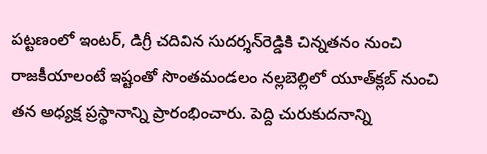పట్టణంలో ఇంటర్‌, డిగ్రీ చదివిన సుదర్శన్‌రెడ్డికి చిన్నతనం నుంచి రాజకీయాలంటే ఇష్టంతో సొంతమండలం నల్లబెల్లిలో యూత్‌క్లబ్‌ నుంచి తన అధ్యక్ష ప్రస్థానాన్ని ప్రారంభించారు. పెద్ది చురుకుదనాన్ని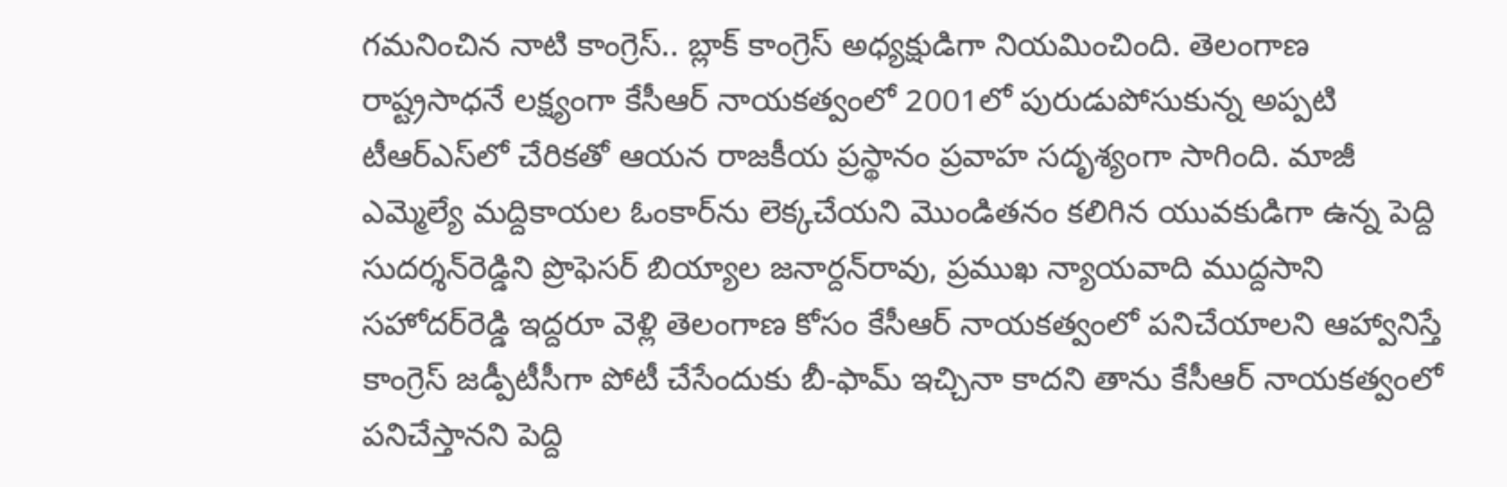గమనించిన నాటి కాంగ్రెస్‌.. బ్లాక్‌ కాంగ్రెస్‌ అధ్యక్షుడిగా నియమించింది. తెలంగాణ రాష్ట్రసాధనే లక్ష్యంగా కేసీఆర్‌ నాయకత్వంలో 2001లో పురుడుపోసుకున్న అప్పటి టీఆర్‌ఎస్‌లో చేరికతో ఆయన రాజకీయ ప్రస్థానం ప్రవాహ సదృశ్యంగా సాగింది. మాజీ ఎమ్మెల్యే మద్దికాయల ఓంకార్‌ను లెక్కచేయని మొండితనం కలిగిన యువకుడిగా ఉన్న పెద్ది సుదర్శన్‌రెడ్డిని ప్రొఫెసర్‌ బియ్యాల జనార్దన్‌రావు, ప్రముఖ న్యాయవాది ముద్దసాని సహోదర్‌రెడ్డి ఇద్దరూ వెళ్లి తెలంగాణ కోసం కేసీఆర్‌ నాయకత్వంలో పనిచేయాలని ఆహ్వానిస్తే కాంగ్రెస్‌ జడ్పీటీసీగా పోటీ చేసేందుకు బీ-ఫామ్‌ ఇచ్చినా కాదని తాను కేసీఆర్‌ నాయకత్వంలో పనిచేస్తానని పెద్ది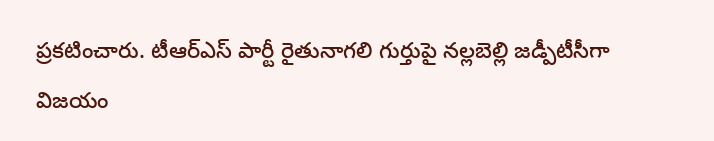ప్రకటించారు. టీఆర్‌ఎస్‌ పార్టీ రైతునాగలి గుర్తుపై నల్లబెల్లి జడ్పీటీసీగా విజయం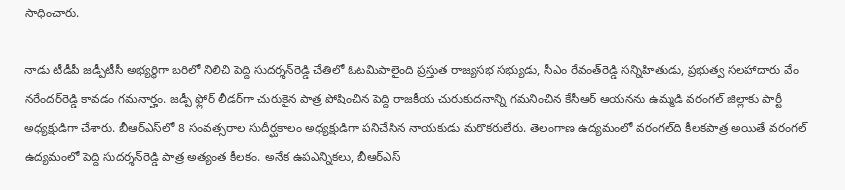సాధించారు.

నాడు టీడీపీ జడ్పీటీసీ అభ్యర్థిగా బరిలో నిలిచి పెద్ది సుదర్శన్‌రెడ్డి చేతిలో ఓటమిపాలైంది ప్రస్తుత రాజ్యసభ సభ్యుడు, సీఎం రేవంత్‌రెడ్డి సన్నిహితుడు, ప్రభుత్వ సలహాదారు వేం నరేందర్‌రెడ్డి కావడం గమనార్హం. జడ్పీ ఫ్లోర్‌ లీడర్‌గా చురుకైన పాత్ర పోషించిన పెద్ది రాజకీయ చురుకుదనాన్ని గమనించిన కేసీఆర్‌ ఆయనను ఉమ్మడి వరంగల్‌ జిల్లాకు పార్టీ అధ్యక్షుడిగా చేశారు. బీఆర్‌ఎస్‌లో 8 సంవత్సరాల సుదీర్ఘకాలం అధ్యక్షుడిగా పనిచేసిన నాయకుడు మరొకరులేరు. తెలంగాణ ఉద్యమంలో వరంగల్‌ది కీలకపాత్ర అయితే వరంగల్‌ ఉద్యమంలో పెద్ది సుదర్శన్‌రెడ్డి పాత్ర అత్యంత కీలకం. అనేక ఉపఎన్నికలు, బీఆర్‌ఎస్‌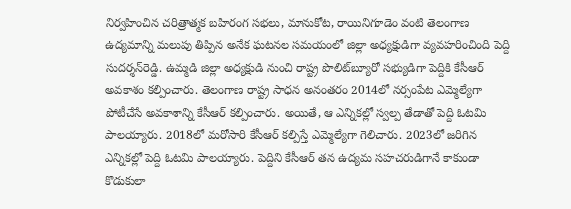నిర్వహించిన చరిత్రాత్మక బహిరంగ సభలు, మానుకోట, రాయినిగూడెం వంటి తెలంగాణ ఉద్యమాన్ని మలుపు తిప్పిన అనేక ఘటనల సమయంలో జిల్లా అధ్యక్షుడిగా వ్యవహరించింది పెద్ది సుదర్శన్‌రెడ్డి. ఉమ్మడి జిల్లా అధ్యక్షుడి నుంచి రాష్ట్ర పొలిట్‌బ్యూరో సభ్యుడిగా పెద్దికి కేసీఆర్‌ అవకాశం కల్పించారు. తెలంగాణ రాష్ట్ర సాధన అనంతరం 2014లో నర్సంపేట ఎమ్మెల్యేగా పోటీచేసే అవకాశాన్ని కేసీఆర్‌ కల్పించారు. అయితే, ఆ ఎన్నికల్లో స్వల్ప తేడాతో పెద్ది ఓటమి పాలయ్యారు. 2018లో మరోసారి కేసీఆర్‌ కల్పిస్తే ఎమ్మెల్యేగా గెలిచారు. 2023లో జరిగిన ఎన్నికల్లో పెద్ది ఓటమి పాలయ్యారు. పెద్దిని కేసీఆర్‌ తన ఉద్యమ సహచరుడిగానే కాకుండా కొడుకులా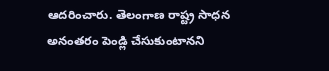ఆదరించారు. తెలంగాణ రాష్ట్ర సాధన అనంతరం పెండ్లి చేసుకుంటానని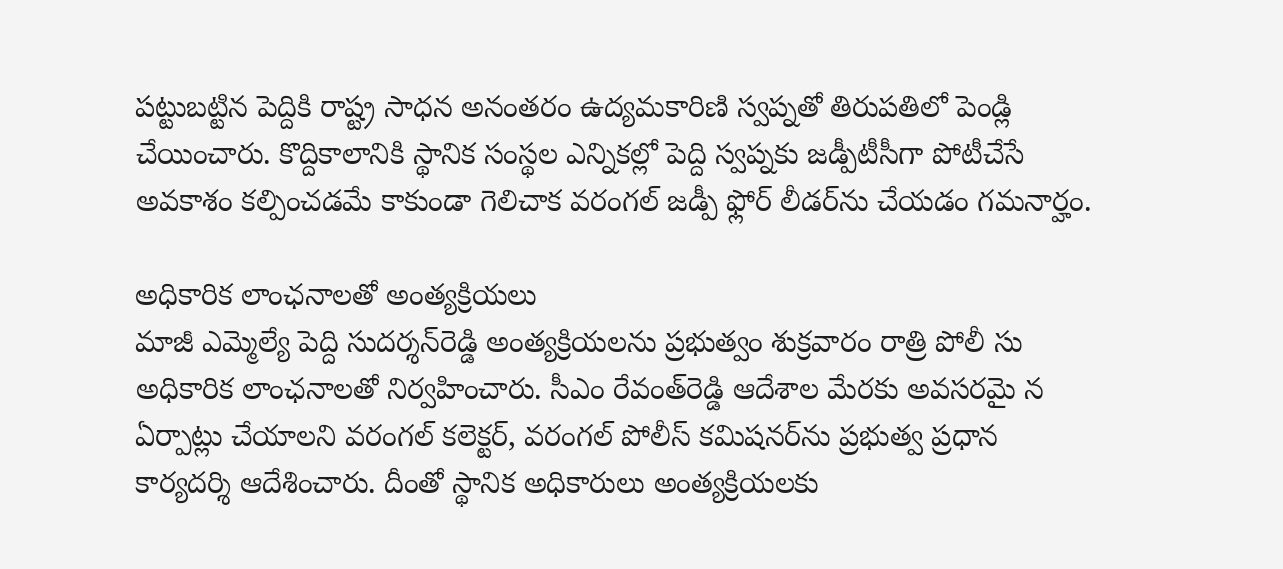పట్టుబట్టిన పెద్దికి రాష్ట్ర సాధన అనంతరం ఉద్యమకారిణి స్వప్నతో తిరుపతిలో పెండ్లి చేయించారు. కొద్దికాలానికి స్థానిక సంస్థల ఎన్నికల్లో పెద్ది స్వప్నకు జడ్పీటీసీగా పోటీచేసే అవకాశం కల్పించడమే కాకుండా గెలిచాక వరంగల్‌ జడ్పీ ఫ్లోర్‌ లీడర్‌ను చేయడం గమనార్హం.

అధికారిక లాంఛనాలతో అంత్యక్రియలు
మాజీ ఎమ్మెల్యే పెద్ది సుదర్శన్‌రెడ్డి అంత్యక్రియలను ప్రభుత్వం శుక్రవారం రాత్రి పోలీ సు అధికారిక లాంఛనాలతో నిర్వహించారు. సీఎం రేవంత్‌రెడ్డి ఆదేశాల మేరకు అవసరమై న ఏర్పాట్లు చేయాలని వరంగల్‌ కలెక్టర్‌, వరంగల్‌ పోలీస్‌ కమిషనర్‌ను ప్రభుత్వ ప్రధాన కార్యదర్శి ఆదేశించారు. దీంతో స్థానిక అధికారులు అంత్యక్రియలకు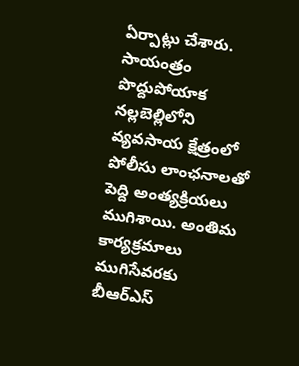ఏర్పాట్లు చేశారు. సాయంత్రం పొద్దుపోయాక నల్లబెల్లిలోని వ్యవసాయ క్షేత్రంలో పోలీసు లాంఛనాలతో పెద్ది అంత్యక్రియలు ముగిశాయి. అంతిమ కార్యక్రమాలు ముగిసేవరకు బీఆర్‌ఎస్‌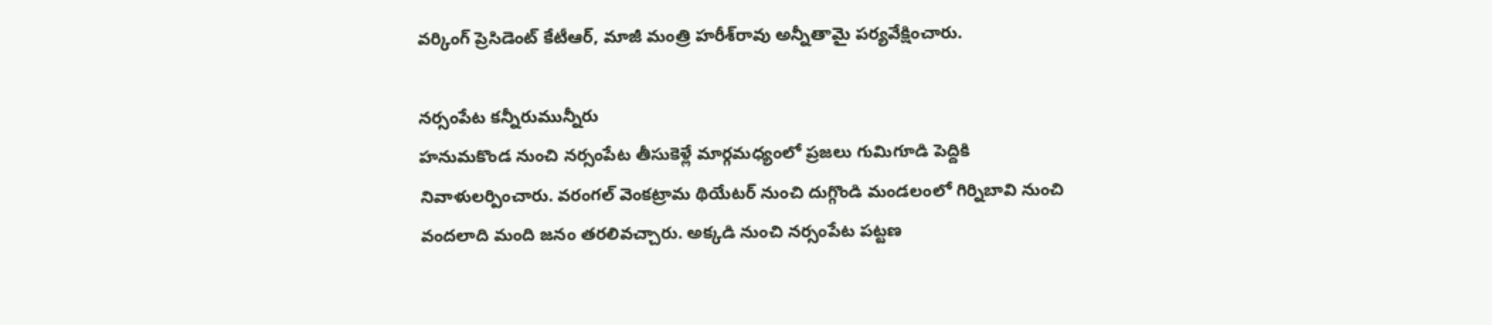వర్కింగ్‌ ప్రెసిడెంట్‌ కేటీఆర్‌, మాజీ మంత్రి హరీశ్‌రావు అన్నీతామై పర్యవేక్షించారు.

నర్సంపేట కన్నీరుమున్నీరు
హనుమకొండ నుంచి నర్సంపేట తీసుకెళ్లే మార్గమధ్యంలో ప్రజలు గుమిగూడి పెద్దికి నివాళులర్పించారు. వరంగల్‌ వెంకట్రామ థియేటర్‌ నుంచి దుగ్గొండి మండలంలో గిర్నిబావి నుంచి వందలాది మంది జనం తరలివచ్చారు. అక్కడి నుంచి నర్సంపేట పట్టణ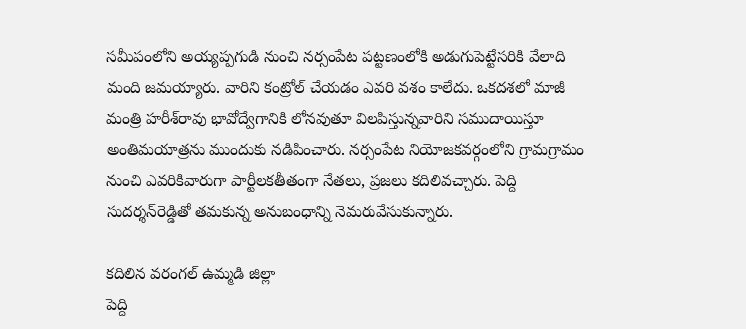సమీపంలోని అయ్యప్పగుడి నుంచి నర్సంపేట పట్టణంలోకి అడుగుపెట్టేసరికి వేలాది మంది జమయ్యారు. వారిని కంట్రోల్‌ చేయడం ఎవరి వశం కాలేదు. ఒకదశలో మాజీ మంత్రి హరీశ్‌రావు భావోద్వేగానికి లోనవుతూ విలపిస్తున్నవారిని సముదాయిస్తూ అంతిమయాత్రను ముందుకు నడిపించారు. నర్సంపేట నియోజకవర్గంలోని గ్రామగ్రామం నుంచి ఎవరికివారుగా పార్టీలకతీతంగా నేతలు, ప్రజలు కదిలివచ్చారు. పెద్ది సుదర్శన్‌రెడ్డితో తమకున్న అనుబంధాన్ని నెమరువేసుకున్నారు.

కదిలిన వరంగల్‌ ఉమ్మడి జిల్లా
పెద్ది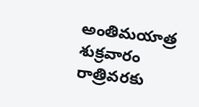అంతిమయాత్ర శుక్రవారం రాత్రివరకు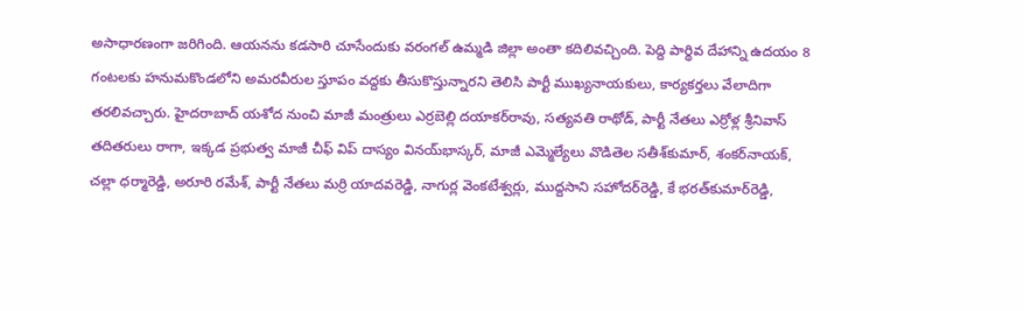అసాధారణంగా జరిగింది. ఆయనను కడసారి చూసేందుకు వరంగల్‌ ఉమ్మడి జిల్లా అంతా కదిలివచ్చింది. పెద్ది పార్థివ దేహాన్ని ఉదయం 8 గంటలకు హనుమకొండలోని అమరవీరుల స్తూపం వద్దకు తీసుకొస్తున్నారని తెలిసి పార్టీ ముఖ్యనాయకులు, కార్యకర్తలు వేలాదిగా తరలివచ్చారు. హైదరాబాద్‌ యశోద నుంచి మాజీ మంత్రులు ఎర్రబెల్లి దయాకర్‌రావు, సత్యవతి రాథోడ్‌, పార్టీ నేతలు ఎర్రోళ్ల శ్రీనివాస్‌ తదితరులు రాగా, ఇక్కడ ప్రభుత్వ మాజీ చీఫ్‌ విప్‌ దాస్యం వినయ్‌భాస్కర్‌, మాజీ ఎమ్మెల్యేలు వొడితెల సతీశ్‌కుమార్‌, శంకర్‌నాయక్‌, చల్లా ధర్మారెడ్డి, అరూరి రమేశ్‌, పార్టీ నేతలు మర్రి యాదవరెడ్డి, నాగుర్ల వెంకటేశ్వర్లు, ముద్దసాని సహోదర్‌రెడ్డి, కే భరత్‌కుమార్‌రెడ్డి,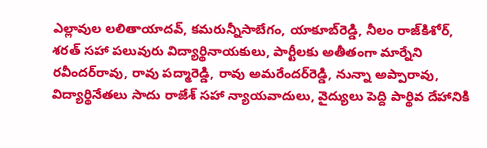ఎల్లావుల లలితాయాదవ్‌, కమరున్నీసాబేగం, యాకూబ్‌రెడ్డి, నీలం రాజ్‌కిశోర్‌, శరత్‌ సహా పలువురు విద్యార్థినాయకులు, పార్టీలకు అతీతంగా మార్నేని రవీందర్‌రావు, రావు పద్మారెడ్డి, రావు అమరేందర్‌రెడ్డి, నున్నా అప్పారావు, విద్యార్థినేతలు సాదు రాజేశ్‌ సహా న్యాయవాదులు, వైద్యులు పెద్ది పార్థివ దేహానికి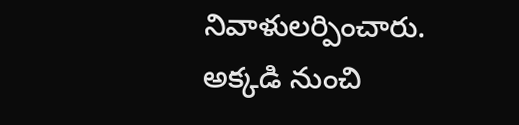నివాళులర్పించారు. అక్కడి నుంచి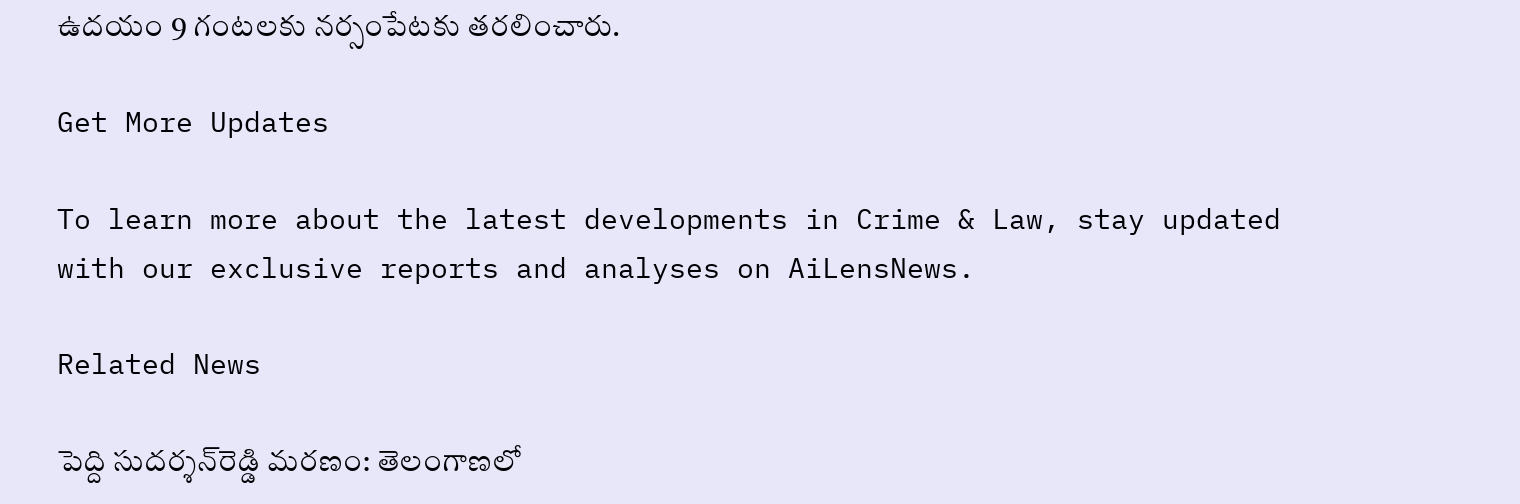ఉదయం 9 గంటలకు నర్సంపేటకు తరలించారు.

Get More Updates

To learn more about the latest developments in Crime & Law, stay updated with our exclusive reports and analyses on AiLensNews.

Related News

పెద్ది సుదర్శన్‌రెడ్డి మరణం: తెలంగాణలో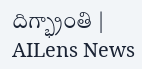దిగ్భ్రాంతి | AILens News